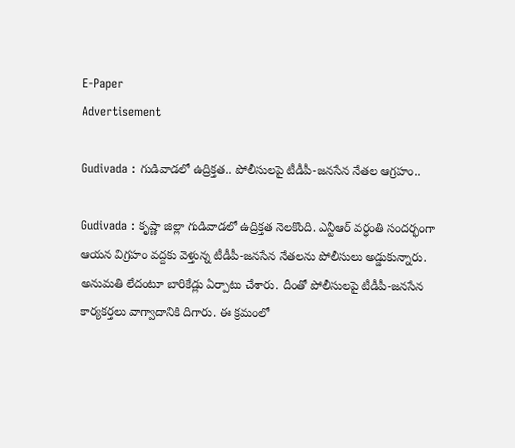E-Paper
Advertisement

Gudivada : గుడివాడలో ఉద్రిక్తత.. పోలీసులపై టీడీపీ-జనసేన నేతల ఆగ్రహం..

Gudivada : కృష్ణా జిల్లా గుడివాడలో ఉద్రిక్తత నెలకొంది. ఎన్టీఆర్‌ వర్ధంతి సందర్భంగా ఆయన విగ్రహం వద్దకు వెళ్తున్న టీడీపీ-జనసేన నేతలను పోలీసులు అడ్డుకున్నారు. అనుమతి లేదంటూ బారికేడ్లు ఏర్పాటు చేశారు. దీంతో పోలీసులపై టీడీపీ-జనసేన కార్యకర్తలు వాగ్వాదానికి దిగారు. ఈ క్రమంలో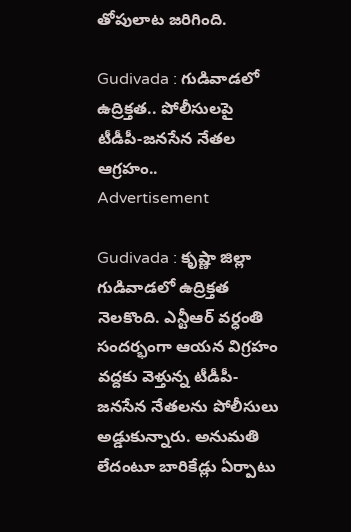తోపులాట జరిగింది.

Gudivada : గుడివాడలో ఉద్రిక్తత.. పోలీసులపై టీడీపీ-జనసేన నేతల ఆగ్రహం..
Advertisement

Gudivada : కృష్ణా జిల్లా గుడివాడలో ఉద్రిక్తత నెలకొంది. ఎన్టీఆర్‌ వర్ధంతి సందర్భంగా ఆయన విగ్రహం వద్దకు వెళ్తున్న టీడీపీ-జనసేన నేతలను పోలీసులు అడ్డుకున్నారు. అనుమతి లేదంటూ బారికేడ్లు ఏర్పాటు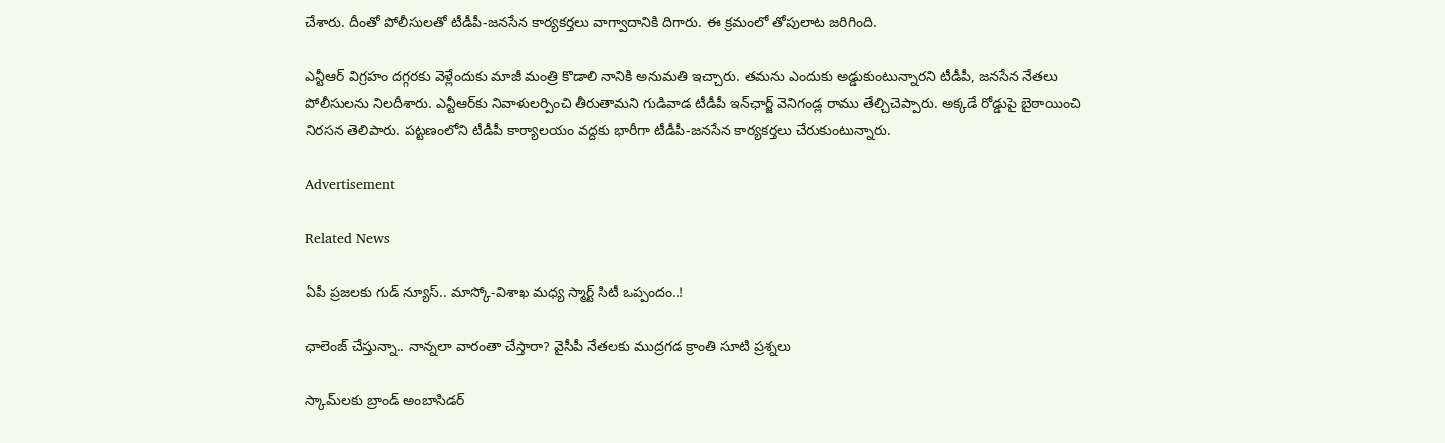చేశారు. దీంతో పోలీసులతో టీడీపీ-జనసేన కార్యకర్తలు వాగ్వాదానికి దిగారు. ఈ క్రమంలో తోపులాట జరిగింది.

ఎన్టీఆర్ విగ్రహం దగ్గరకు వెళ్లేందుకు మాజీ మంత్రి కొడాలి నానికి అనుమతి ఇచ్చారు. తమను ఎందుకు అడ్డుకుంటున్నారని టీడీపీ, జనసేన నేతలు పోలీసులను నిలదీశారు. ఎన్టీఆర్‌కు నివాళులర్పించి తీరుతామని గుడివాడ టీడీపీ ఇన్‌ఛార్జ్‌ వెనిగండ్ల రాము తేల్చిచెప్పారు. అక్కడే రోడ్డుపై బైఠాయించి నిరసన తెలిపారు. పట్టణంలోని టీడీపీ కార్యాలయం వద్దకు భారీగా టీడీపీ-జనసేన కార్యకర్తలు చేరుకుంటున్నారు.

Advertisement

Related News

ఏపీ ప్రజలకు గుడ్ న్యూస్.. మాస్కో-విశాఖ మధ్య స్మార్ట్ సిటీ ఒప్పందం..!

ఛాలెంజ్ చేస్తున్నా.. నాన్నలా వారంతా చేస్తారా? వైసీపీ నేతలకు ముద్రగడ క్రాంతి సూటి ప్రశ్నలు

స్కామ్‌లకు బ్రాండ్ అంబాసిడర్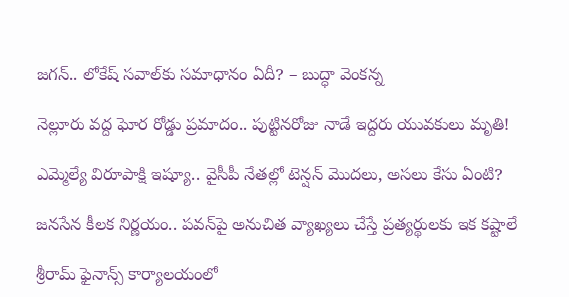జగన్.. లోకేష్ సవాల్‌కు సమాధానం ఏదీ? – బుద్ధా వెంకన్న

నెల్లూరు వద్ద ఘోర రోడ్డు ప్రమాదం.. పుట్టినరోజు నాడే ఇద్దరు యువకులు మృతి!

ఎమ్మెల్యే విరూపాక్షి ఇష్యూ.. వైసీపీ నేతల్లో టెన్షన్ మొదలు, అసలు కేసు ఏంటి?

జనసేన కీలక నిర్ణయం.. పవన్‌పై అనుచిత వ్యాఖ్యలు చేస్తే ప్రత్యర్థులకు ఇక కష్టాలే

శ్రీరామ్ ఫైనాన్స్ కార్యాలయంలో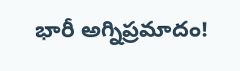భారీ అగ్నిప్రమాదం!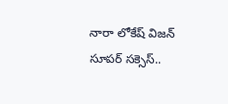నారా లోకేష్ విజన్ సూపర్ సక్సెస్..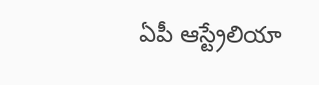ఏపీ ఆస్ట్రేలియా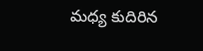మధ్య కుదిరిన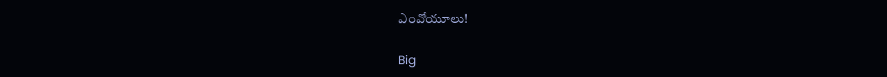ఎంవోయూలు!

Big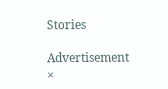Stories

Advertisement
×